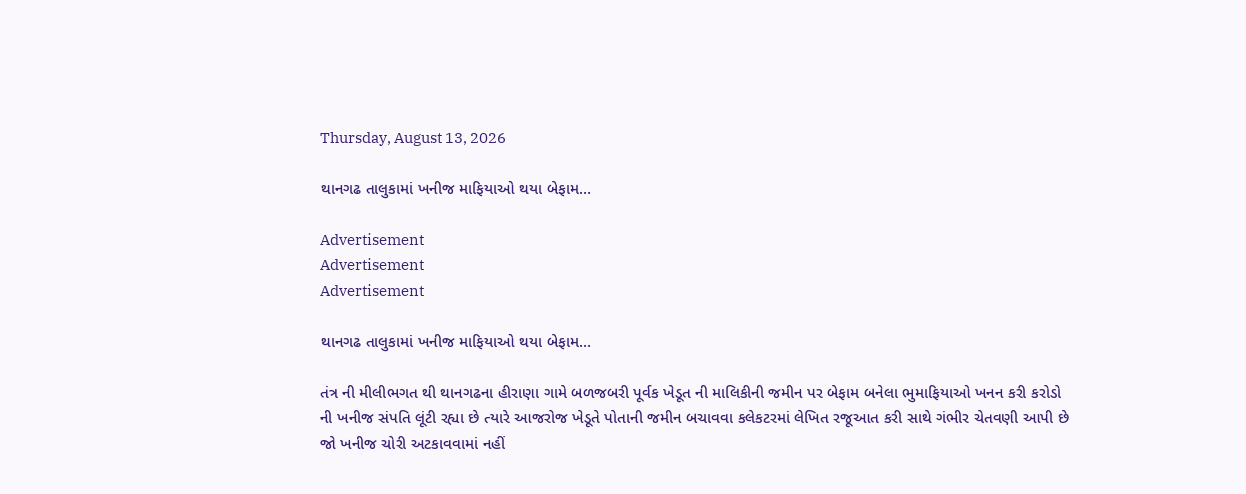Thursday, August 13, 2026

થાનગઢ તાલુકામાં ખનીજ માફિયાઓ થયા બેફામ…

Advertisement
Advertisement
Advertisement

થાનગઢ તાલુકામાં ખનીજ માફિયાઓ થયા બેફામ…

તંત્ર ની મીલીભગત થી થાનગઢના હીરાણા ગામે બળજબરી પૂર્વક ખેડૂત ની માલિકીની જમીન પર બેફામ બનેલા ભુમાફિયાઓ ખનન કરી કરોડો ની ખનીજ સંપતિ લૂંટી રહ્યા છે ત્યારે આજરોજ ખેડૂતે પોતાની જમીન બચાવવા કલેકટરમાં લેખિત રજૂઆત કરી સાથે ગંભીર ચેતવણી આપી છે જો ખનીજ ચોરી અટકાવવામાં નહીં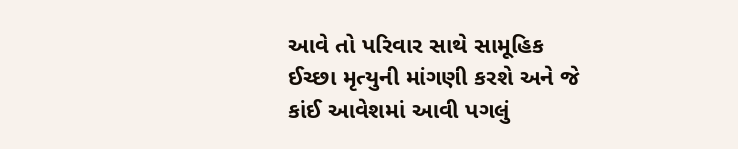આવે તો પરિવાર સાથે સામૂહિક ઈચ્છા મૃત્યુની માંગણી કરશે અને જે કાંઈ આવેશમાં આવી પગલું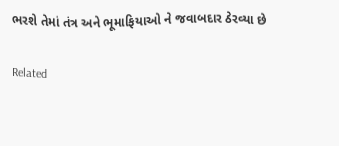ભરશે તેમાં તંત્ર અને ભૂમાફિયાઓ ને જવાબદાર ઠેરવ્યા છે

Related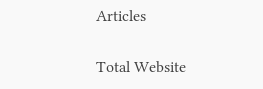Articles

Total Website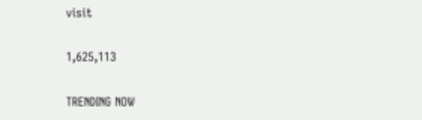visit

1,625,113

TRENDING NOW